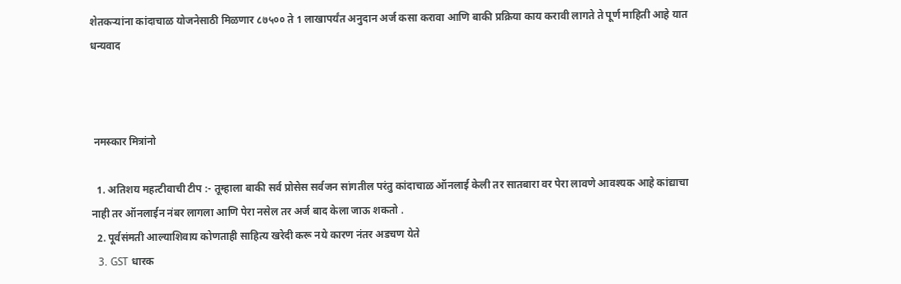शेतकऱ्यांना कांदाचाळ योजनेसाठी मिळणार ८७५०० ते 1 लाखापर्यंत अनुदान अर्ज कसा करावा आणि बाकी प्रक्रिया काय करावी लागते ते पूर्ण माहिती आहे यात धन्यवाद



 नमस्कार मित्रांनो

  1. अतिशय महत्टीवाची टीप :- तूम्हाला बाकी सर्व प्रोसेस सर्वजन सांगतील परंतु कांदाचाळ ऑनलाई केली तर सातबारा वर पेरा लावणे आवश्यक आहे कांद्याचा नाही तर ऑनलाईन नंबर लागला आणि पेरा नसेल तर अर्ज बाद केला जाऊ शकतो .
  2. पूर्वसंमती आल्याशिवाय कोणताही साहित्य खरेदी करू नये कारण नंतर अडचण येते
  3. GST धारक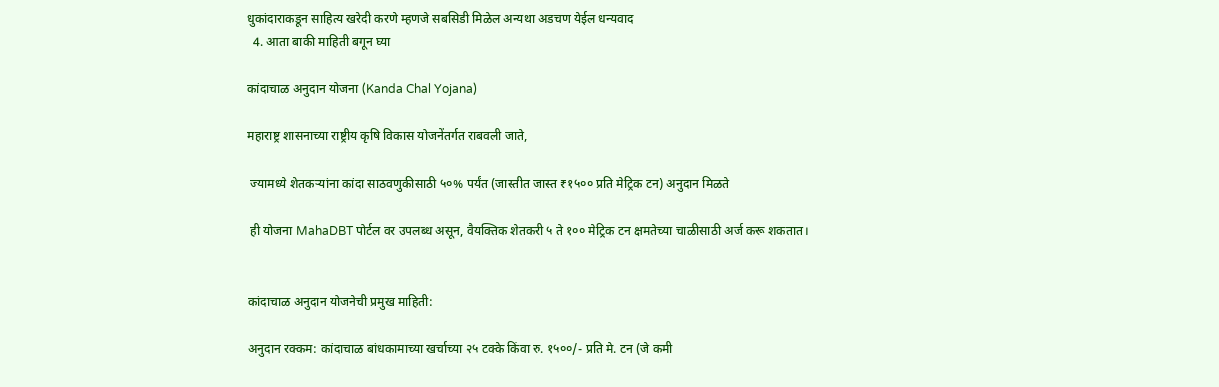धुकांदाराकडून साहित्य खरेदी करणे म्हणजे सबसिडी मिळेल अन्यथा अडचण येईल धन्यवाद
  4. आता बाकी माहिती बगून घ्या

कांदाचाळ अनुदान योजना (Kanda Chal Yojana)

महाराष्ट्र शासनाच्या राष्ट्रीय कृषि विकास योजनेंतर्गत राबवली जाते,

 ज्यामध्ये शेतकऱ्यांना कांदा साठवणुकीसाठी ५०% पर्यंत (जास्तीत जास्त ₹१५०० प्रति मेट्रिक टन) अनुदान मिळते

 ही योजना MahaDBT पोर्टल वर उपलब्ध असून, वैयक्तिक शेतकरी ५ ते १०० मेट्रिक टन क्षमतेच्या चाळीसाठी अर्ज करू शकतात।


कांदाचाळ अनुदान योजनेची प्रमुख माहिती:

अनुदान रक्कम: कांदाचाळ बांधकामाच्या खर्चाच्या २५ टक्के किंवा रु. १५००/- प्रति मे. टन (जे कमी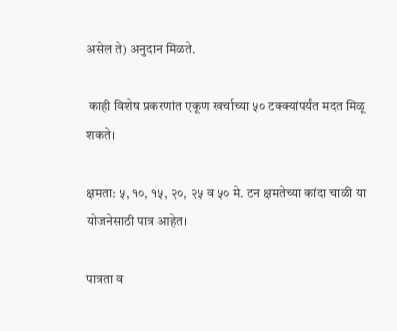असेल ते) अनुदान मिळते.

 काही विशेष प्रकरणांत एकूण खर्चाच्या ५० टक्क्यांपर्यंत मदत मिळू शकते।

क्षमता: ५, १०, १५, २०, २५ व ५० मे. टन क्षमतेच्या कांदा चाळी या योजनेसाठी पात्र आहेत।

पात्रता व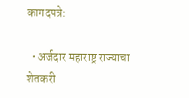कागदपत्रे:

  • अर्जदार महाराष्ट्र राज्याचा शेतकरी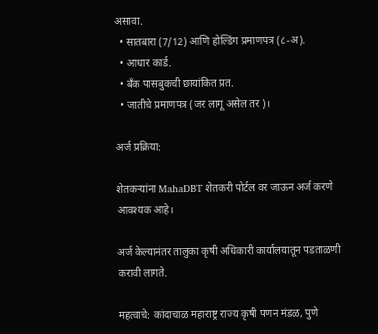असावा.
  • सातबारा (7/12) आणि होल्डिंग प्रमाणपत्र (८-अ).
  • आधार कार्ड.
  • बँक पासबुकची छायांकित प्रत.
  • जातीचे प्रमाणपत्र (जर लागू असेल तर)।

अर्ज प्रक्रिया:

शेतकऱ्यांना MahaDBT शेतकरी पोर्टल वर जाऊन अर्ज करणे आवश्यक आहे।

अर्ज केल्यानंतर तालुका कृषी अधिकारी कार्यालयातून पडताळणी करावी लागते.

महत्वाचे: कांदाचाळ महाराष्ट्र राज्य कृषी पणन मंडळ, पुणे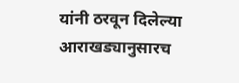यांनी ठरवून दिलेल्या आराखड्यानुसारच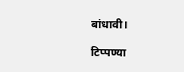बांधावी।

टिप्पण्या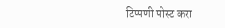टिप्पणी पोस्ट करा